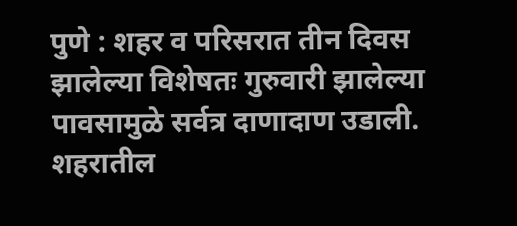पुणे : शहर व परिसरात तीन दिवस झालेल्या विशेषतः गुरुवारी झालेल्या पावसामुळे सर्वत्र दाणादाण उडाली. शहरातील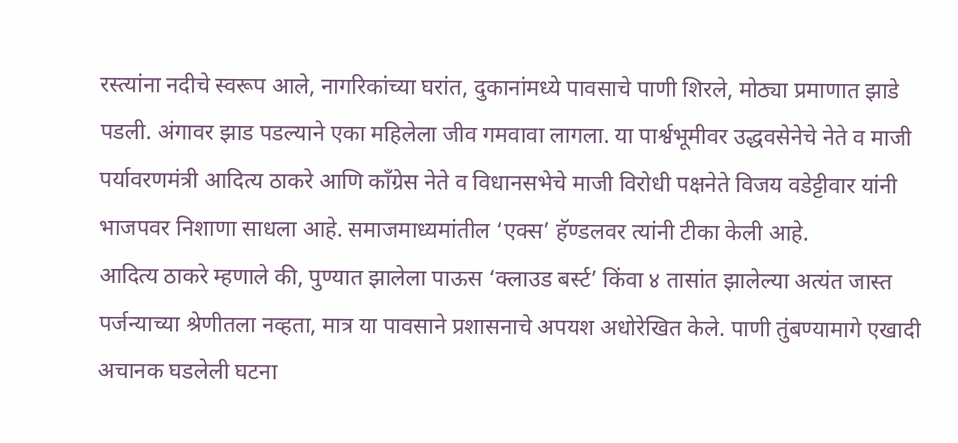रस्त्यांना नदीचे स्वरूप आले, नागरिकांच्या घरांत, दुकानांमध्ये पावसाचे पाणी शिरले, मोठ्या प्रमाणात झाडे पडली. अंगावर झाड पडल्याने एका महिलेला जीव गमवावा लागला. या पार्श्वभूमीवर उद्धवसेनेचे नेते व माजी पर्यावरणमंत्री आदित्य ठाकरे आणि काँग्रेस नेते व विधानसभेचे माजी विरोधी पक्षनेते विजय वडेट्टीवार यांनी भाजपवर निशाणा साधला आहे. समाजमाध्यमांतील ‘एक्स’ हॅण्डलवर त्यांनी टीका केली आहे.
आदित्य ठाकरे म्हणाले की, पुण्यात झालेला पाऊस ‘क्लाउड बर्स्ट’ किंवा ४ तासांत झालेल्या अत्यंत जास्त पर्जन्याच्या श्रेणीतला नव्हता, मात्र या पावसाने प्रशासनाचे अपयश अधोरेखित केले. पाणी तुंबण्यामागे एखादी अचानक घडलेली घटना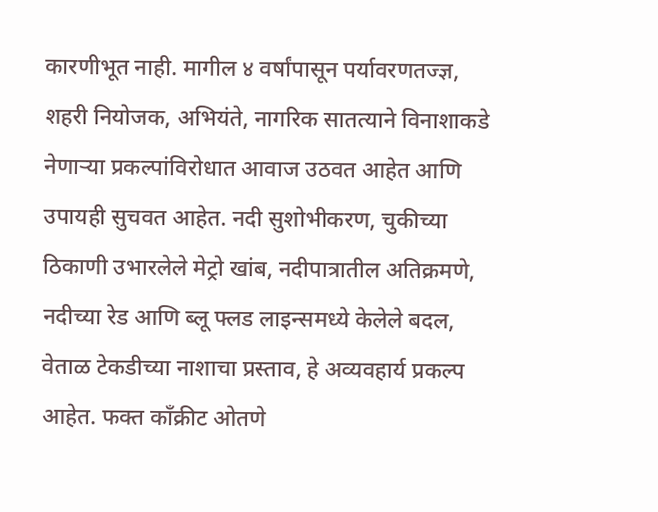कारणीभूत नाही. मागील ४ वर्षांपासून पर्यावरणतज्ज्ञ, शहरी नियोजक, अभियंते, नागरिक सातत्याने विनाशाकडे नेणाऱ्या प्रकल्पांविरोधात आवाज उठवत आहेत आणि उपायही सुचवत आहेत. नदी सुशोभीकरण, चुकीच्या ठिकाणी उभारलेले मेट्रो खांब, नदीपात्रातील अतिक्रमणे, नदीच्या रेड आणि ब्लू फ्लड लाइन्समध्ये केलेले बदल, वेताळ टेकडीच्या नाशाचा प्रस्ताव, हे अव्यवहार्य प्रकल्प आहेत. फक्त काँक्रीट ओतणे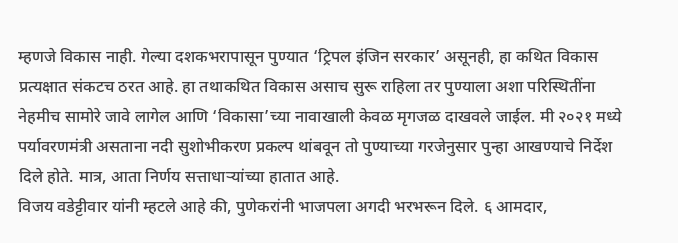म्हणजे विकास नाही. गेल्या दशकभरापासून पुण्यात ‘ट्रिपल इंजिन सरकार’ असूनही, हा कथित विकास प्रत्यक्षात संकटच ठरत आहे. हा तथाकथित विकास असाच सुरू राहिला तर पुण्याला अशा परिस्थितींना नेहमीच सामोरे जावे लागेल आणि ‘विकासा’च्या नावाखाली केवळ मृगजळ दाखवले जाईल. मी २०२१ मध्ये पर्यावरणमंत्री असताना नदी सुशोभीकरण प्रकल्प थांबवून तो पुण्याच्या गरजेनुसार पुन्हा आखण्याचे निर्देश दिले होते. मात्र, आता निर्णय सत्ताधाऱ्यांच्या हातात आहे.
विजय वडेट्टीवार यांनी म्हटले आहे की, पुणेकरांनी भाजपला अगदी भरभरून दिले. ६ आमदार,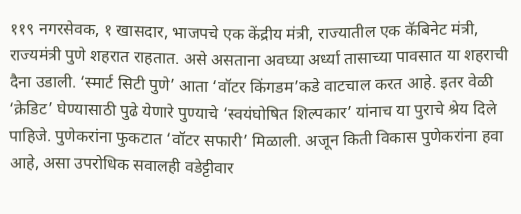११९ नगरसेवक, १ खासदार, भाजपचे एक केंद्रीय मंत्री, राज्यातील एक कॅबिनेट मंत्री, राज्यमंत्री पुणे शहरात राहतात. असे असताना अवघ्या अर्ध्या तासाच्या पावसात या शहराची दैना उडाली. ‘स्मार्ट सिटी पुणे’ आता ‘वॉटर किंगडम’कडे वाटचाल करत आहे. इतर वेळी ‘क्रेडिट’ घेण्यासाठी पुढे येणारे पुण्याचे ‘स्वयंघोषित शिल्पकार’ यांनाच या पुराचे श्रेय दिले पाहिजे. पुणेकरांना फुकटात ‘वॉटर सफारी’ मिळाली. अजून किती विकास पुणेकरांना हवा आहे, असा उपरोधिक सवालही वडेट्टीवार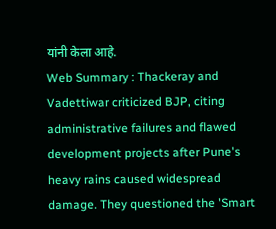यांनी केला आहे.
Web Summary : Thackeray and Vadettiwar criticized BJP, citing administrative failures and flawed development projects after Pune's heavy rains caused widespread damage. They questioned the 'Smart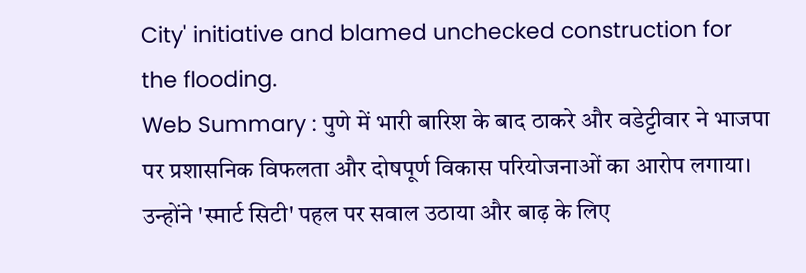City' initiative and blamed unchecked construction for the flooding.
Web Summary : पुणे में भारी बारिश के बाद ठाकरे और वडेट्टीवार ने भाजपा पर प्रशासनिक विफलता और दोषपूर्ण विकास परियोजनाओं का आरोप लगाया। उन्होंने 'स्मार्ट सिटी' पहल पर सवाल उठाया और बाढ़ के लिए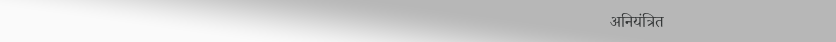अनियंत्रित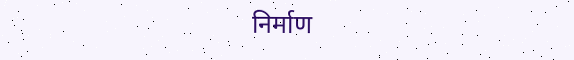निर्माण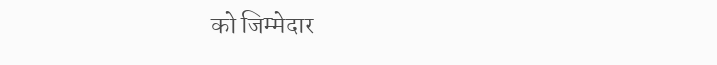को जिम्मेदार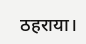ठहराया।